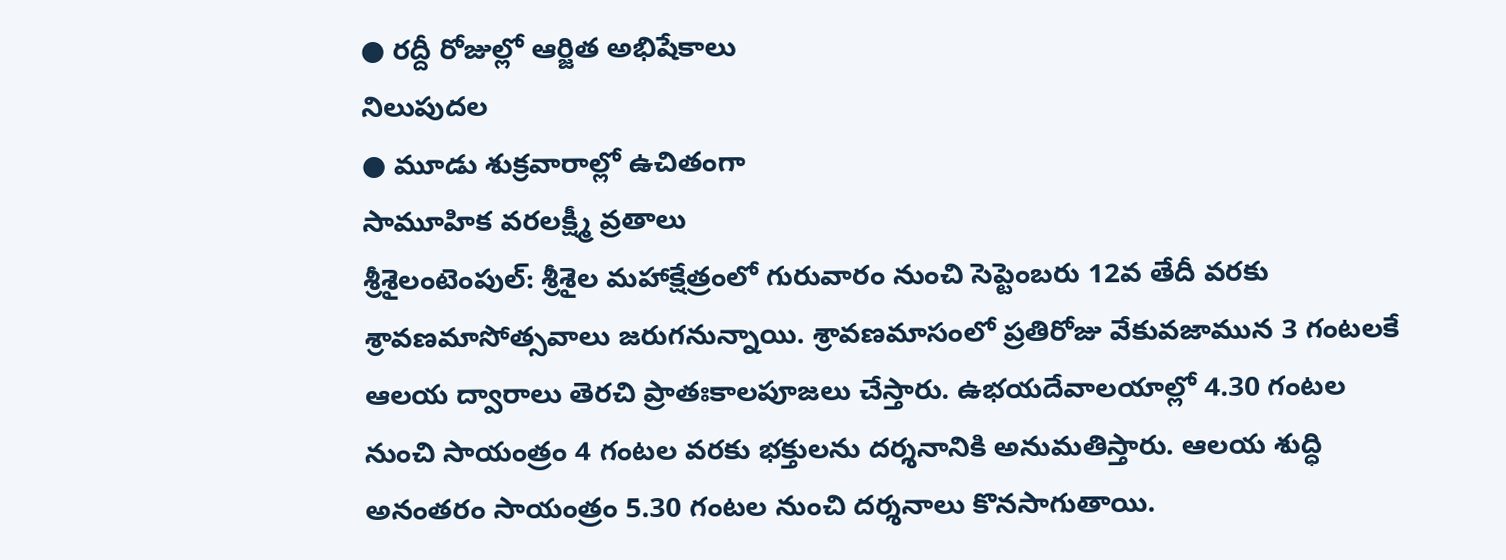● రద్దీ రోజుల్లో ఆర్జిత అభిషేకాలు
నిలుపుదల
● మూడు శుక్రవారాల్లో ఉచితంగా
సామూహిక వరలక్ష్మీ వ్రతాలు
శ్రీశైలంటెంపుల్: శ్రీశైల మహాక్షేత్రంలో గురువారం నుంచి సెప్టెంబరు 12వ తేదీ వరకు శ్రావణమాసోత్సవాలు జరుగనున్నాయి. శ్రావణమాసంలో ప్రతిరోజు వేకువజామున 3 గంటలకే ఆలయ ద్వారాలు తెరచి ప్రాతఃకాలపూజలు చేస్తారు. ఉభయదేవాలయాల్లో 4.30 గంటల నుంచి సాయంత్రం 4 గంటల వరకు భక్తులను దర్శనానికి అనుమతిస్తారు. ఆలయ శుద్ధి అనంతరం సాయంత్రం 5.30 గంటల నుంచి దర్శనాలు కొనసాగుతాయి.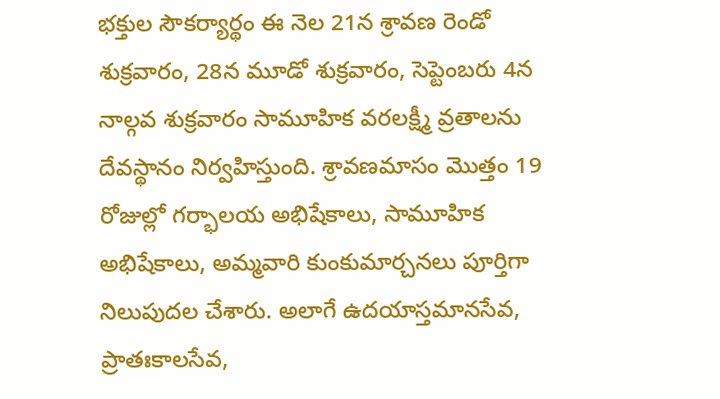భక్తుల సౌకర్యార్థం ఈ నెల 21న శ్రావణ రెండో శుక్రవారం, 28న మూడో శుక్రవారం, సెప్టెంబరు 4న నాల్గవ శుక్రవారం సామూహిక వరలక్ష్మీ వ్రతాలను దేవస్థానం నిర్వహిస్తుంది. శ్రావణమాసం మొత్తం 19 రోజుల్లో గర్భాలయ అభిషేకాలు, సామూహిక అభిషేకాలు, అమ్మవారి కుంకుమార్చనలు పూర్తిగా నిలుపుదల చేశారు. అలాగే ఉదయాస్తమానసేవ, ప్రాతఃకాలసేవ,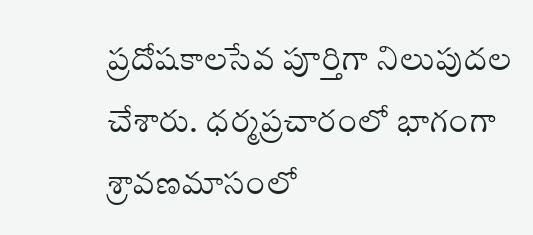ప్రదోషకాలసేవ పూర్తిగా నిలుపుదల చేశారు. ధర్మప్రచారంలో భాగంగా శ్రావణమాసంలో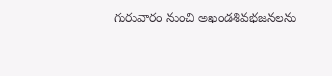గురువారం నుంచి అఖండశివభజనలను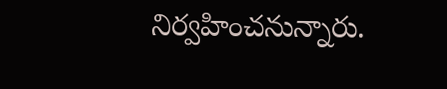నిర్వహించనున్నారు.